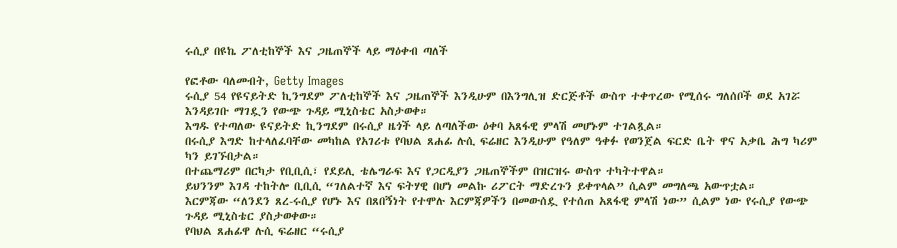ሩሲያ በዩኬ ፖለቲከኞች እና ጋዜጠኞች ላይ ማዕቀብ ጣለች

የፎቶው ባለመብት, Getty Images
ሩሲያ 54 የዩናይትድ ኪንግደም ፖለቲከኞች እና ጋዜጠኞች እንዲሁም በእንግሊዝ ድርጅቶች ውስጥ ተቀጥረው የሚሰሩ ግለሰቦች ወደ አገሯ እንዳይገቡ ማገዷን የውጭ ጉዳይ ሚኒስቴር አስታወቀ።
እግዱ የተጣለው ዩናይትድ ኪንግደም በሩሲያ ዜጎች ላይ ለጣለችው ዕቀባ አጸፋዊ ምላሽ መሆኑም ተገልጿል።
በሩሲያ እግድ ከተላለፈባቸው መካከል የአገሪቱ የባህል ጸሐፊ ሉሲ ፍሬዘር እንዲሁም የዓለም ዓቀፉ የወንጀል ፍርድ ቤት ዋና አቃቤ ሕግ ካሪም ካን ይገኙበታል።
በተጨማሪም በርካታ የቢቢሲ፣ የደይሊ ቴሌግራፍ እና የጋርዲያን ጋዜጠኞችም በዝርዝሩ ውስጥ ተካትተዋል።
ይህንንም እገዳ ተከትሎ ቢቢሲ “ገለልተኛ እና ፍትሃዊ በሆነ መልኩ ሪፖርት ማድረጉን ይቀጥላል” ሲልም መግለጫ አውጥቷል።
እርምጃው “ለንደን ጸረ-ሩሲያ የሆኑ እና በጸበኝነት የተሞሉ እርምጃዎችን በመውሰዷ የተሰጠ አጸፋዊ ምላሽ ነው” ሲልም ነው የሩሲያ የውጭ ጉዳይ ሚኒስቴር ያስታወቀው።
የባህል ጸሐፊዋ ሉሲ ፍሬዘር “ሩሲያ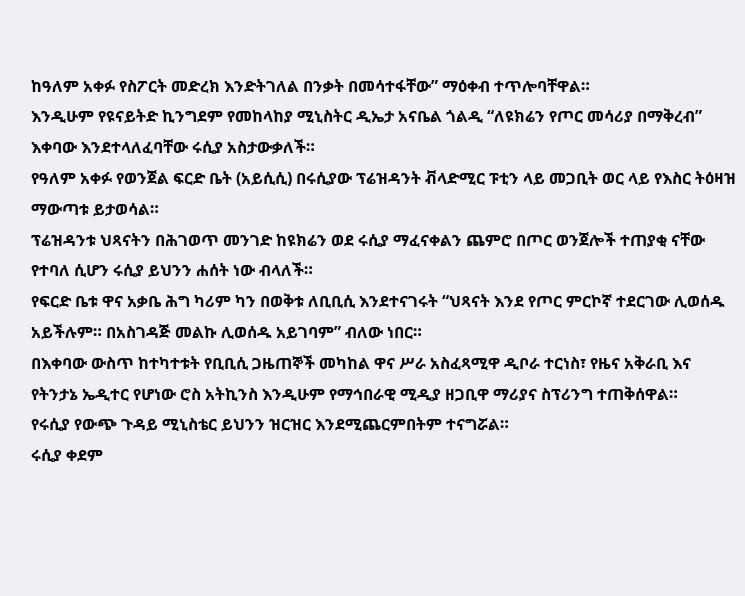ከዓለም አቀፉ የስፖርት መድረክ እንድትገለል በንቃት በመሳተፋቸው” ማዕቀብ ተጥሎባቸዋል።
እንዲሁም የዩናይትድ ኪንግደም የመከላከያ ሚኒስትር ዲኤታ አናቤል ጎልዲ “ለዩክሬን የጦር መሳሪያ በማቅረብ” እቀባው እንደተላለፈባቸው ሩሲያ አስታውቃለች።
የዓለም አቀፉ የወንጀል ፍርድ ቤት (አይሲሲ) በሩሲያው ፕሬዝዳንት ቭላድሚር ፑቲን ላይ መጋቢት ወር ላይ የእስር ትዕዛዝ ማውጣቱ ይታወሳል።
ፕሬዝዳንቱ ህጻናትን በሕገወጥ መንገድ ከዩክሬን ወደ ሩሲያ ማፈናቀልን ጨምሮ በጦር ወንጀሎች ተጠያቂ ናቸው የተባለ ሲሆን ሩሲያ ይህንን ሐሰት ነው ብላለች።
የፍርድ ቤቱ ዋና አቃቤ ሕግ ካሪም ካን በወቅቱ ለቢቢሲ እንደተናገሩት “ህጻናት እንደ የጦር ምርኮኛ ተደርገው ሊወሰዱ አይችሉም። በአስገዳጅ መልኩ ሊወሰዱ አይገባም” ብለው ነበር።
በእቀባው ውስጥ ከተካተቱት የቢቢሲ ጋዜጠኞች መካከል ዋና ሥራ አስፈጻሚዋ ዲቦራ ተርነስ፣ የዜና አቅራቢ እና የትንታኔ ኤዲተር የሆነው ሮስ አትኪንስ እንዲሁም የማኅበራዊ ሚዲያ ዘጋቢዋ ማሪያና ስፕሪንግ ተጠቅሰዋል።
የሩሲያ የውጭ ጉዳይ ሚኒስቴር ይህንን ዝርዝር እንደሚጨርምበትም ተናግሯል።
ሩሲያ ቀደም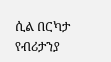ሲል በርካታ የብሪታንያ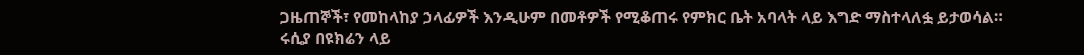ጋዜጠኞች፣ የመከላከያ ኃላፊዎች እንዲሁም በመቶዎች የሚቆጠሩ የምክር ቤት አባላት ላይ እግድ ማስተላለፏ ይታወሳል።
ሩሲያ በዩክሬን ላይ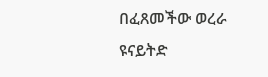በፈጸመችው ወረራ ዩናይትድ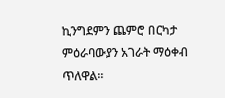ኪንግደምን ጨምሮ በርካታ ምዕራባውያን አገራት ማዕቀብ ጥለዋል።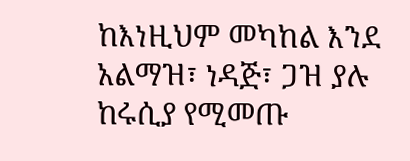ከእነዚህም መካከል እንደ አልማዝ፣ ነዳጅ፣ ጋዝ ያሉ ከሩሲያ የሚመጡ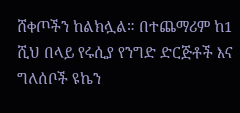ሸቀጦችን ከልክሏል። በተጨማሪም ከ1 ሺህ በላይ የሩሲያ የንግድ ድርጅቶች እና ግለሰቦች ዩኬን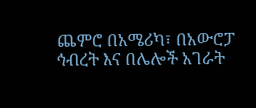ጨምሮ በአሜሪካ፣ በአውሮፓ ኅብረት እና በሌሎች አገራት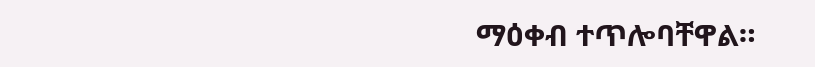ማዕቀብ ተጥሎባቸዋል።